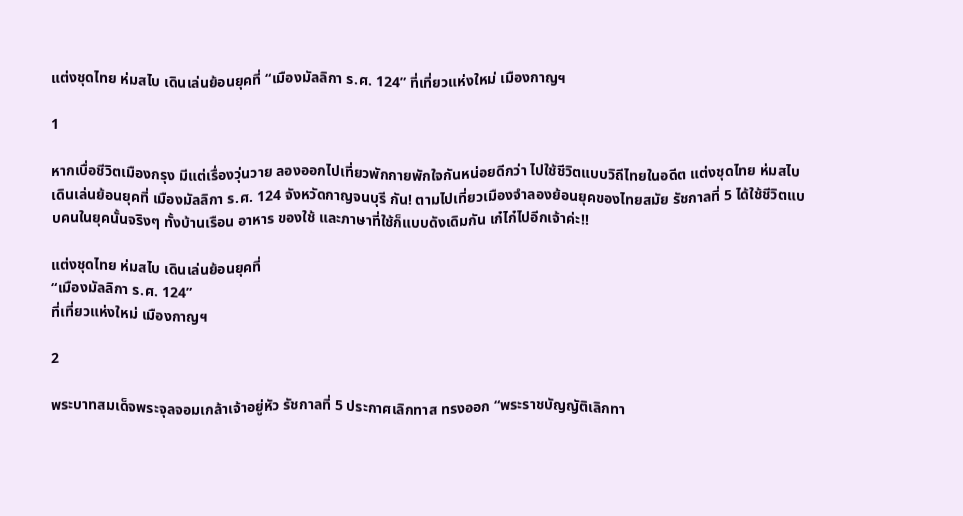แต่งชุดไทย ห่มสไบ เดินเล่นย้อนยุคที่ “เมืองมัลลิกา ร.ศ. 124” ที่เที่ยวแห่งใหม่ เมืองกาญฯ

1

หากเบื่อชีวิตเมืองกรุง มีแต่เรื่องวุ่นวาย ลองออกไปเที่ยวพักกายพักใจกันหน่อยดีกว่า ไปใช้ชีวิตแบบวิถีไทยในอดีต แต่งชุดไทย ห่มสไบ เดินเล่นย้อนยุคที่ เมืองมัลลิกา ร.ศ. 124 จังหวัดกาญจนบุรี กัน! ตามไปเที่ยวเมืองจำลองย้อนยุคของไทยสมัย รัชกาลที่ 5 ได้ใช้ชีวิตแบบคนในยุคนั้นจริงๆ ทั้งบ้านเรือน อาหาร ของใช้ และภาษาที่ใช้ก็แบบดังเดิมกัน เก๋ไก๋ไปอีกเจ้าค่ะ!!

แต่งชุดไทย ห่มสไบ เดินเล่นย้อนยุคที่
“เมืองมัลลิกา ร.ศ. 124”
ที่เที่ยวแห่งใหม่ เมืองกาญฯ

2

พระบาทสมเด็จพระจุลจอมเกล้าเจ้าอยู่หัว รัชกาลที่ 5 ประกาศเลิกทาส ทรงออก “พระราชบัญญัติเลิกทา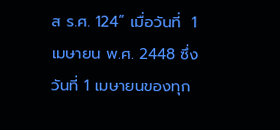ส ร.ศ. 124” เมื่อวันที่  1 เมษายน พ.ศ. 2448 ซึ่งวันที่ 1 เมษายนของทุก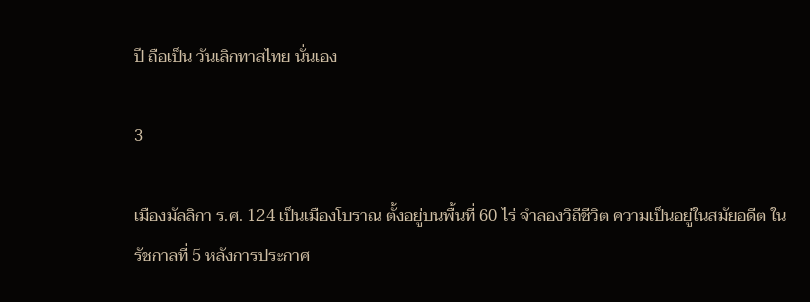ปี ถือเป็น วันเลิกทาสไทย นั่นเอง

3

เมืองมัลลิกา ร.ศ. 124 เป็นเมืองโบราณ ตั้งอยู่บนพื้นที่ 60 ไร่ จำลองวิถีชีวิต ความเป็นอยู่ในสมัยอดีต ในรัชกาลที่ 5 หลังการประกาศ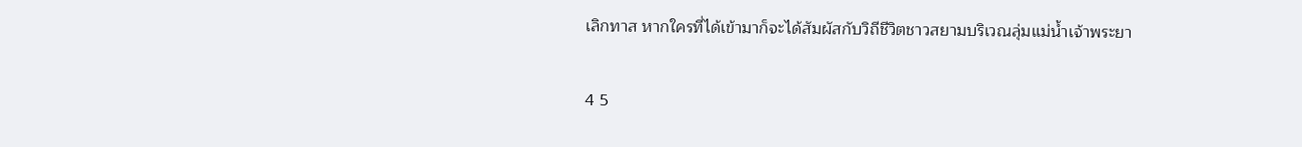เลิกทาส หากใครที่ได้เข้ามาก็จะได้สัมผัสกับวิถีชีวิตชาวสยามบริเวณลุ่มแม่น้ำเจ้าพระยา

4 5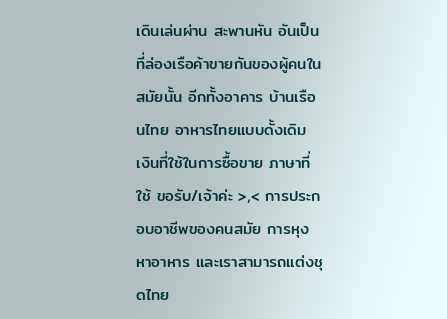เดินเล่นผ่าน สะพานหัน อันเป็นที่ล่องเรือค้าขายกันของผู้คนในสมัยนั้น อีกทั้งอาคาร บ้านเรือนไทย อาหารไทยแบบดั้งเดิม เงินที่ใช้ในการซื้อขาย ภาษาที่ใช้ ขอรับ/เจ้าค่ะ >,< การประกอบอาชีพของคนสมัย การหุงหาอาหาร และเราสามารถแต่งชุดไทย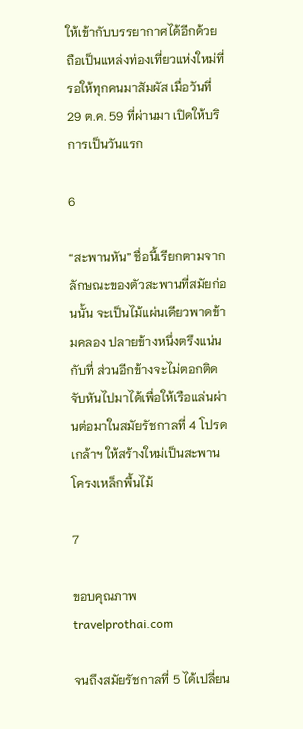ให้เข้ากับบรรยากาศได้อีกด้วย ถือเป็นแหล่งท่องเที่ยวแห่งใหม่ที่รอให้ทุกคนมาสัมผัส เมื่อวันที่ 29 ต.ค. 59 ที่ผ่านมา เปิดให้บริการเป็นวันแรก

6

“สะพานหัน” ชื่อนี้เรียกตามจากลักษณะของตัวสะพานที่สมัยก่อนนั้น จะเป็นไม้แผ่นเดียวพาดข้ามคลอง ปลายข้างหนึ่งตรึงแน่นกับที่ ส่วนอีกข้างจะไม่ตอกติด จับหันไปมาได้เพื่อให้เรือแล่นผ่านต่อมาในสมัยรัชกาลที่ 4 โปรดเกล้าฯ ให้สร้างใหม่เป็นสะพานโครงเหล็กพื้นไม้

7

ขอบคุณภาพ travelprothai.com

จนถึงสมัยรัชกาลที่ 5 ได้เปลี่ยน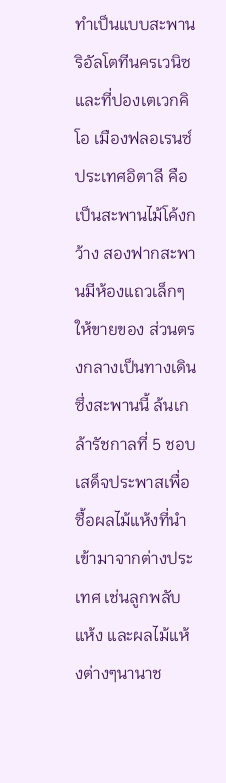ทำเป็นแบบสะพานริอัลโตทีนครเวนิซ และที่ปองเตเวกคิโอ เมืองฟลอเรนซ์ ประเทศอิตาลี คือเป็นสะพานไม้โค้งกว้าง สองฟากสะพานมีห้องแถวเล็กๆให้ขายของ ส่วนตรงกลางเป็นทางเดิน ซึ่งสะพานนี้ ล้นเกล้ารัชกาลที่ 5 ชอบเสด็จประพาสเพื่อซื้อผลไม้แห้งที่นำเข้ามาจากต่างประเทศ เช่นลูกพลับแห้ง และผลไม้แห้งต่างๆนานาช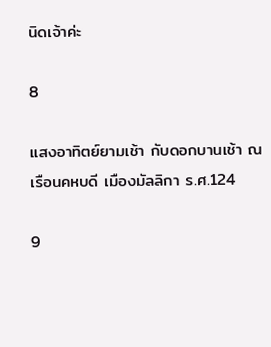นิดเจ้าค่ะ

8

แสงอาทิตย์ยามเช้า กับดอกบานเช้า ณ เรือนคหบดี เมืองมัลลิกา ร.ศ.124

9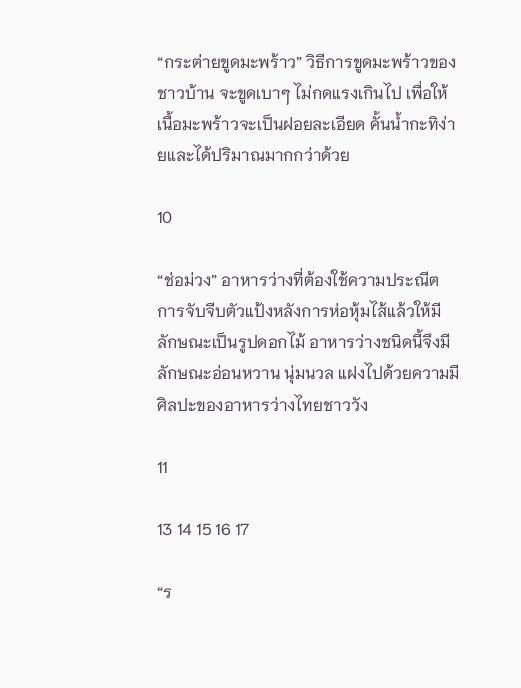“กระต่ายขูดมะพร้าว” วิธีการขูดมะพร้าวของชาวบ้าน จะขูดเบาๆ ไม่กดแรงเกินไป เพื่อให้เนื้อมะพร้าวจะเป็นฝอยละเอียด คั้นน้ำกะทิง่ายและได้ปริมาณมากกว่าด้วย

10

“ช่อม่วง” อาหารว่างที่ต้องใช้ความประณีต การจับจีบตัวแป้งหลังการห่อหุ้มไส้แล้วให้มีลักษณะเป็นรูปดอกไม้ อาหารว่างชนิดนี้จึงมีลักษณะอ่อนหวาน นุ่มนวล แฝงไปด้วยความมีศิลปะของอาหารว่างไทยชาววัง

11

13 14 15 16 17

“ร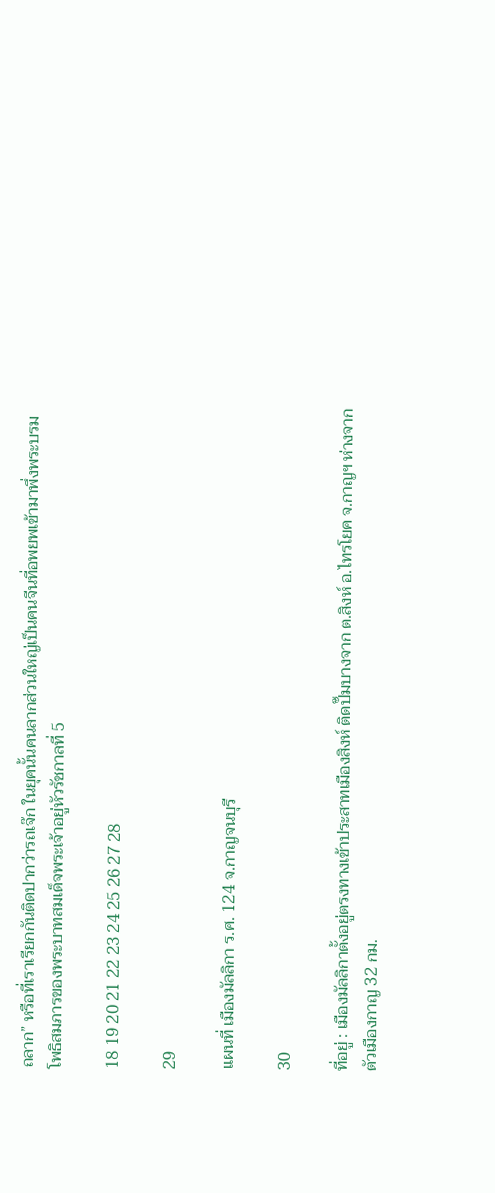ถลาก” หรือที่เราเรียกกันติดปากว่ารถเจ๊ก ในยุคนั้นคนลากส่วนใหญ่เป็นคนจีนที่อพยพเข้ามาพึ่งพระบรมโพธิสมภารของพระบาทสมเด็จพระเจ้าอยู่หัวรัชกาลที่ 5

18 19 20 21 22 23 24 25 26 27 28

29

แผนที่ เมืองมัลลิกา ร.ศ. 124 จ.กาญจนบุรี

30

ที่อยู่ : เมืองมัลลิกาตั้งอยู่ตรงทางเข้าประสาทเมืองสิงห์ ติดปั๊มบางจาก ต.สิงห์ อ.ไทรโยค จ.กาญฯ ห่างจากตัวเมืองกาญ 32 กม.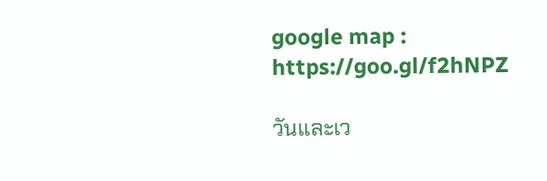google map : https://goo.gl/f2hNPZ

วันและเว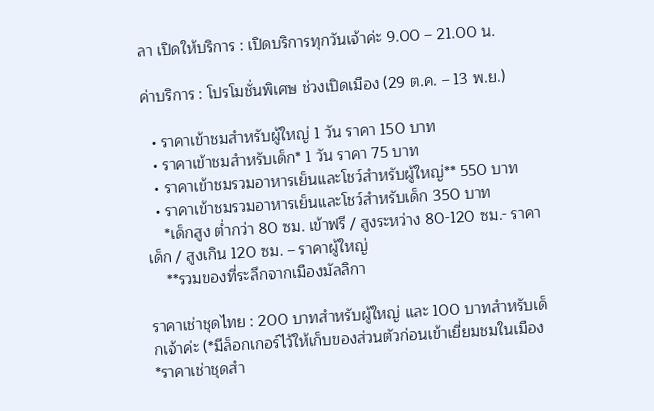ลา เปิดให้บริการ : เปิดบริการทุกวันเจ้าค่ะ 9.00 – 21.00 น.

ค่าบริการ : โปรโมชั่นพิเศษ ช่วงเปิดเมือง (29 ต.ค. – 13 พ.ย.)

  • ราคาเข้าชมสำหรับผู้ใหญ่ 1 วัน ราคา 150 บาท
  • ราคาเข้าชมสำหรับเด็ก* 1 วัน ราคา 75 บาท
  • ราคาเข้าชมรวมอาหารเย็นและโชว์สำหรับผู้ใหญ่** 550 บาท
  • ราคาเข้าชมรวมอาหารเย็นและโชว์สำหรับเด็ก 350 บาท
    *เด็กสูง ต่ำกว่า 80 ซม. เข้าฟรี / สูงระหว่าง 80-120 ซม.- ราคาเด็ก / สูงเกิน 120 ซม. – ราคาผู้ใหญ่
    **รวมของที่ระลึกจากเมืองมัลลิกา

ราคาเช่าชุดไทย : 200 บาทสำหรับผู้ใหญ่ และ 100 บาทสำหรับเด็กเจ้าค่ะ (*มีล็อกเกอร์ไว้ให้เก็บของส่วนตัวก่อนเข้าเยี่ยมชมในเมือง *ราคาเช่าชุดสำ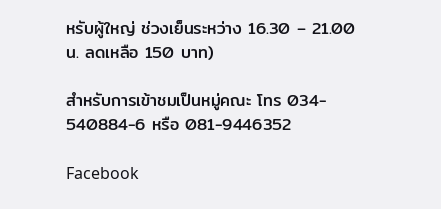หรับผู้ใหญ่ ช่วงเย็นระหว่าง 16.30 – 21.00 น. ลดเหลือ 150 บาท)

สำหรับการเข้าชมเป็นหมู่คณะ โทร 034- 540884-6 หรือ 081-9446352

Facebook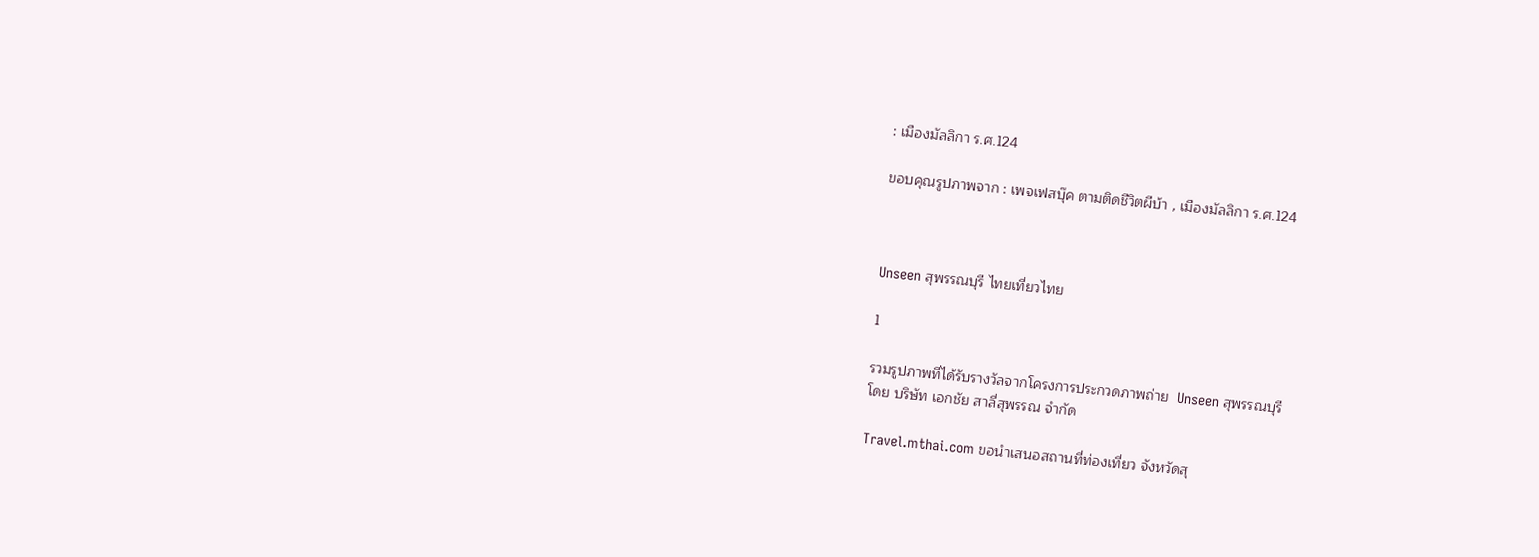: เมืองมัลลิกา ร.ศ.124

ขอบคุณรูปภาพจาก : เพจเฟสบุ๊ค ตามติดชีวิตผีบ้า , เมืองมัลลิกา ร.ศ.124



Unseen สุพรรณบุรี ไทยเที่ยวไทย

1

รวมรูปภาพที่ได้รับรางวัลจากโครงการประกวดภาพถ่าย  Unseen สุพรรณบุรี
โดย บริษัท เอกชัย สาลี่สุพรรณ จำกัด

Travel.mthai.com ขอนำเสนอสถานที่ท่องเที่ยว จังหวัดสุ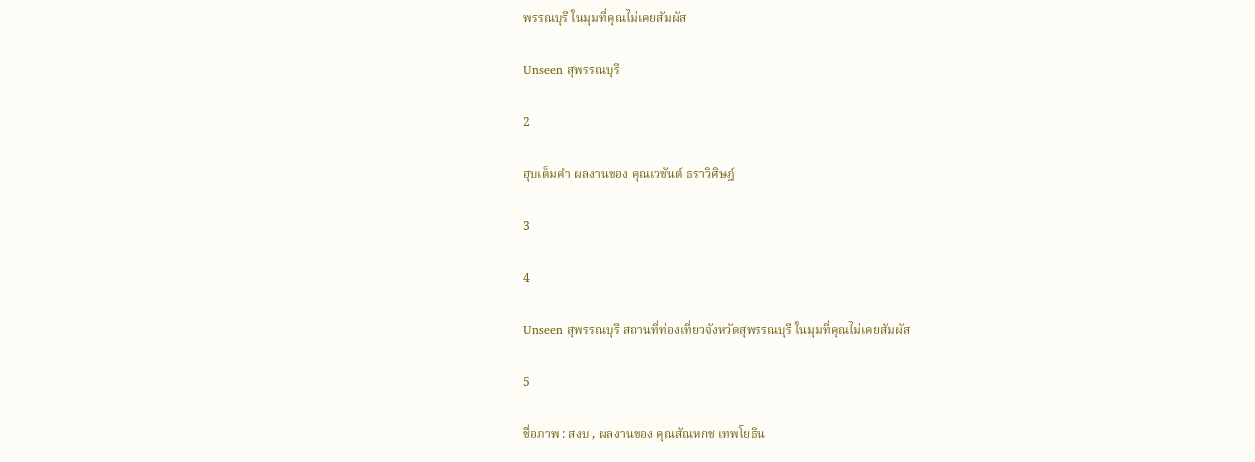พรรณบุรี ในมุมที่คุณไม่เคยสัมผัส

Unseen สุพรรณบุรี

2

ฮุบเต็มคำ ผลงานของ คุณเวชันต์ ธราวิศิษฎ์

3

4

Unseen สุพรรณบุรี สถานที่ท่องเที่ยวจังหวัดสุพรรณบุรี ในมุมที่คุณไม่เคยสัมผัส

5

ชื่อภาพ : สงบ , ผลงานของ คุณสัณหกช เทพโยธิน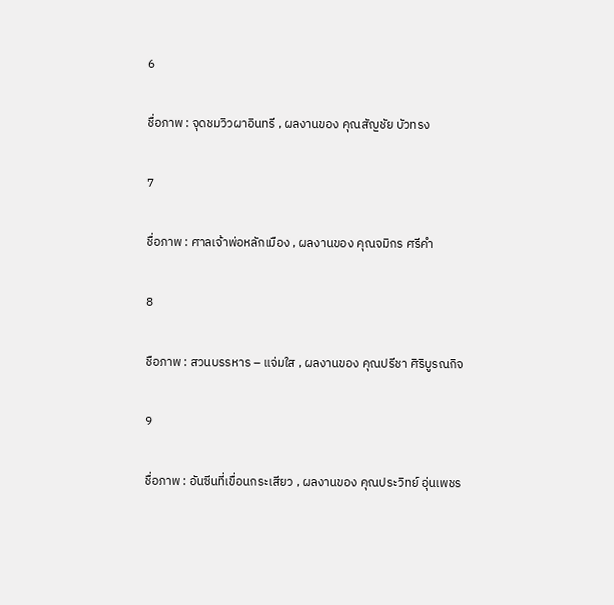6

ชื่อภาพ : จุดชมวิวผาอินทรี , ผลงานของ คุณสัญชัย บัวทรง

7

ชื่อภาพ : ศาลเจ้าพ่อหลักเมือง , ผลงานของ คุณจมิกร ศรีคำ

8

ชือภาพ : สวนบรรหาร – แจ่มใส , ผลงานของ คุณปรีชา ศิริบูรณกิจ

9

ชื่อภาพ : อันซีนที่เขื่อนกระเสียว , ผลงานของ คุณประวิทย์ อุ่นเพชร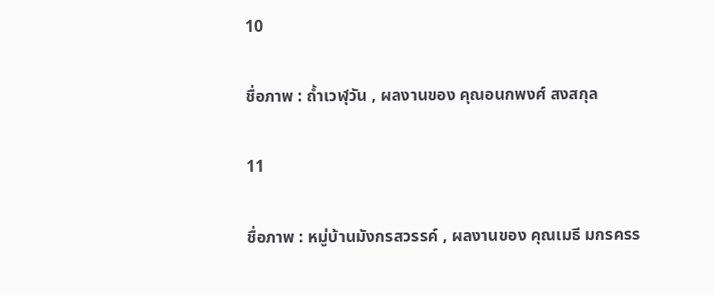10

ชื่อภาพ : ถ้ำเวฬุวัน , ผลงานของ คุณอนกพงศ์ สงสกุล

11

ชื่อภาพ : หมู่บ้านมังกรสวรรค์ , ผลงานของ คุณเมธี มกรครร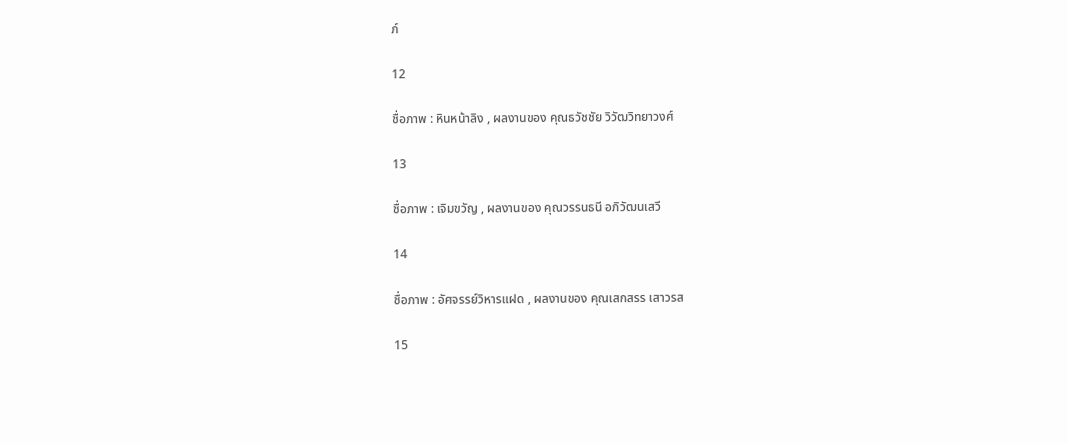ภ์

12

ชื่อภาพ : หินหน้าลิง , ผลงานของ คุณธวัชชัย วิวัฒวิทยาวงศ์

13

ชื่อภาพ : เจิมขวัญ , ผลงานของ คุณวรรนธนี อภิวัฒนเสวี

14

ชื่อภาพ : อัศจรรย์วิหารแฝด , ผลงานของ คุณเสกสรร เสาวรส

15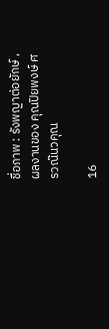ชื่อภาพ : รังพญาต่อยักษ์ , ผลงานของ คุณปิยพงษ์ ศรวณ๊นวคุณ

16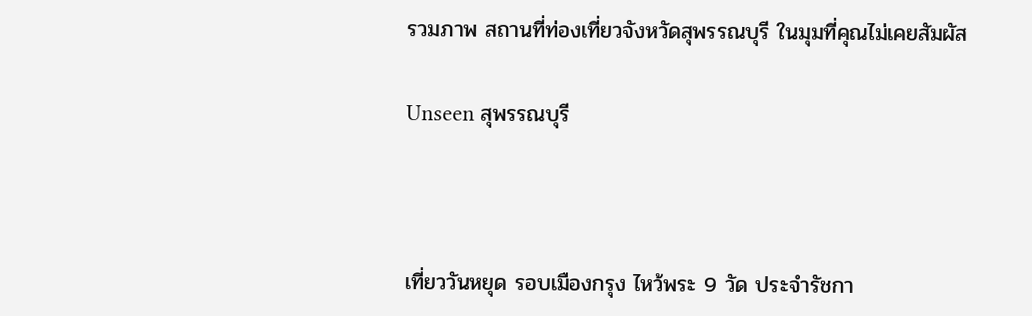รวมภาพ สถานที่ท่องเที่ยวจังหวัดสุพรรณบุรี ในมุมที่คุณไม่เคยสัมผัส

Unseen สุพรรณบุรี



เที่ยววันหยุด รอบเมืองกรุง ไหว้พระ 9 วัด ประจำรัชกา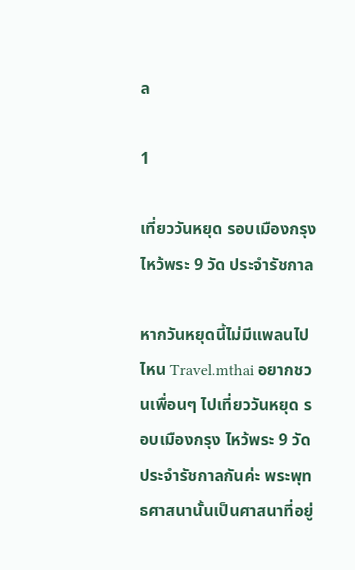ล

1

เที่ยววันหยุด รอบเมืองกรุง
ไหว้พระ 9 วัด ประจำรัชกาล

หากวันหยุดนี้ไม่มีแพลนไปไหน Travel.mthai อยากชวนเพื่อนๆ ไปเที่ยววันหยุด รอบเมืองกรุง ไหว้พระ 9 วัด ประจำรัชกาลกันค่ะ พระพุทธศาสนานั้นเป็นศาสนาที่อยู่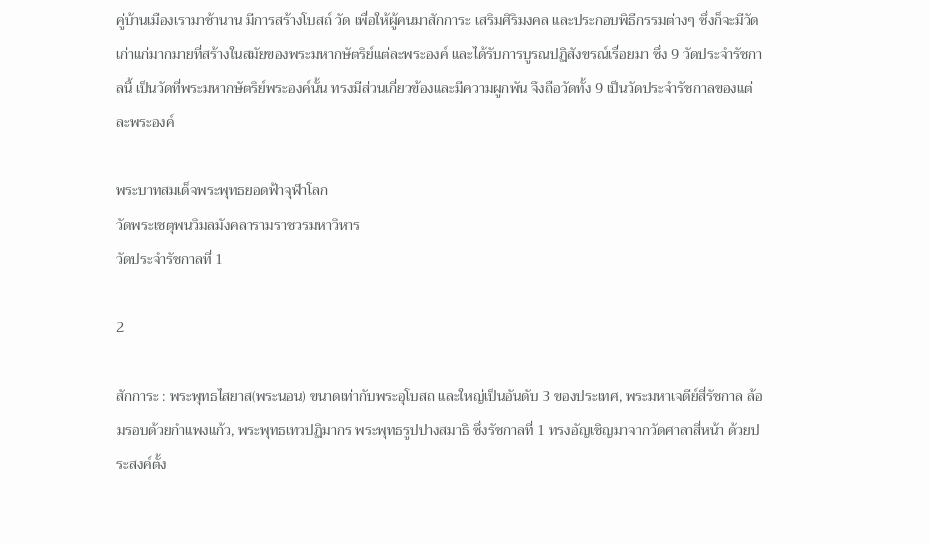คู่บ้านเมืองเรามาช้านาน มีการสร้างโบสถ์ วัด เพื่อให้ผู้คนมาสักการะ เสริมศิริมงคล และประกอบพิธีกรรมต่างๆ ซึ่งก็จะมีวัดเก่าแก่มากมายที่สร้างในสมัยของพระมหากษัตริย์แต่ละพระองค์ และได้รับการบูรณปฏิสังขรณ์เรื่อยมา ซึ่ง 9 วัดประจำรัชกาลนี้ เป็นวัดที่พระมหากษัตริย์พระองค์นั้น ทรงมีส่วนเกี่ยวข้องและมีความผูกพัน จึงถือวัดทั้ง 9 เป็นวัดประจำรัชกาลของแต่ละพระองค์

พระบาทสมเด็จพระพุทธยอดฟ้าจุฬาโลก
วัดพระเชตุพนวิมลมังคลารามราชวรมหาวิหาร
วัดประจำรัชกาลที่ 1

2

สักการะ : พระพุทธไสยาส(พระนอน) ขนาดเท่ากับพระอุโบสถ และใหญ่เป็นอันดับ 3 ของประเทศ, พระมหาเจดีย์สี่รัชกาล ล้อมรอบด้วยกำแพงแก้ว, พระพุทธเทวปฏิมากร พระพุทธรูปปางสมาธิ ซึ่งรัชกาลที่ 1 ทรงอัญเชิญมาจากวัดศาลาสี่หน้า ด้วยประสงค์ตั้ง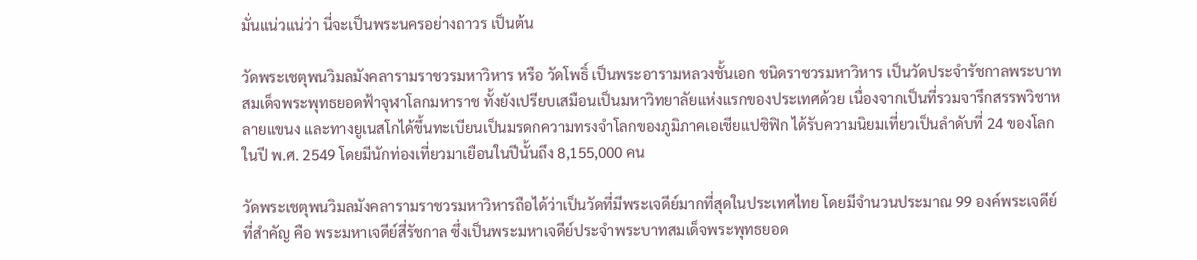มั่นแน่วแน่ว่า นี่จะเป็นพระนครอย่างถาวร เป็นต้น

วัดพระเชตุพนวิมลมังคลารามราชวรมหาวิหาร หรือ วัดโพธิ์ เป็นพระอารามหลวงชั้นเอก ชนิดราชวรมหาวิหาร เป็นวัดประจำรัชกาลพระบาทสมเด็จพระพุทธยอดฟ้าจุฬาโลกมหาราช ทั้งยังเปรียบเสมือนเป็นมหาวิทยาลัยแห่งแรกของประเทศด้วย เนื่องจากเป็นที่รวมจารึกสรรพวิชาหลายแขนง และทางยูเนสโกได้ขึ้นทะเบียนเป็นมรดกความทรงจำโลกของภูมิภาคเอเชียแปซิฟิก ได้รับความนิยมเที่ยวเป็นลำดับที่ 24 ของโลก ในปี พ.ศ. 2549 โดยมีนักท่องเที่ยวมาเยือนในปีนั้นถึง 8,155,000 คน

วัดพระเชตุพนวิมลมังคลารามราชวรมหาวิหารถือได้ว่าเป็นวัดที่มีพระเจดีย์มากที่สุดในประเทศไทย โดยมีจำนวนประมาณ 99 องค์พระเจดีย์ที่สำคัญ คือ พระมหาเจดีย์สี่รัชกาล ซึ่งเป็นพระมหาเจดีย์ประจำพระบาทสมเด็จพระพุทธยอด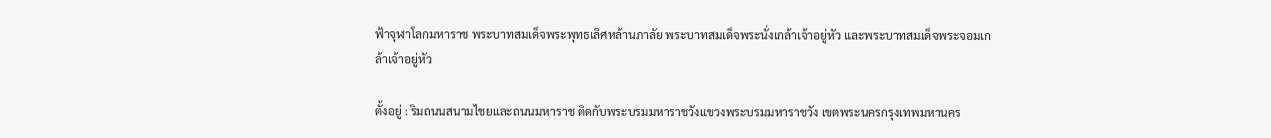ฟ้าจุฬาโลกมหาราช พระบาทสมเด็จพระพุทธเลิศหล้านภาลัย พระบาทสมเด็จพระนั่งเกล้าเจ้าอยู่หัว และพระบาทสมเด็จพระจอมเกล้าเจ้าอยู่หัว

ตั้งอยู่ : ริมถนนสนามไชยและถนนมหาราช ติดกับพระบรมมหาราชวังแขวงพระบรมมหาราชวัง เขตพระนครกรุงเทพมหานคร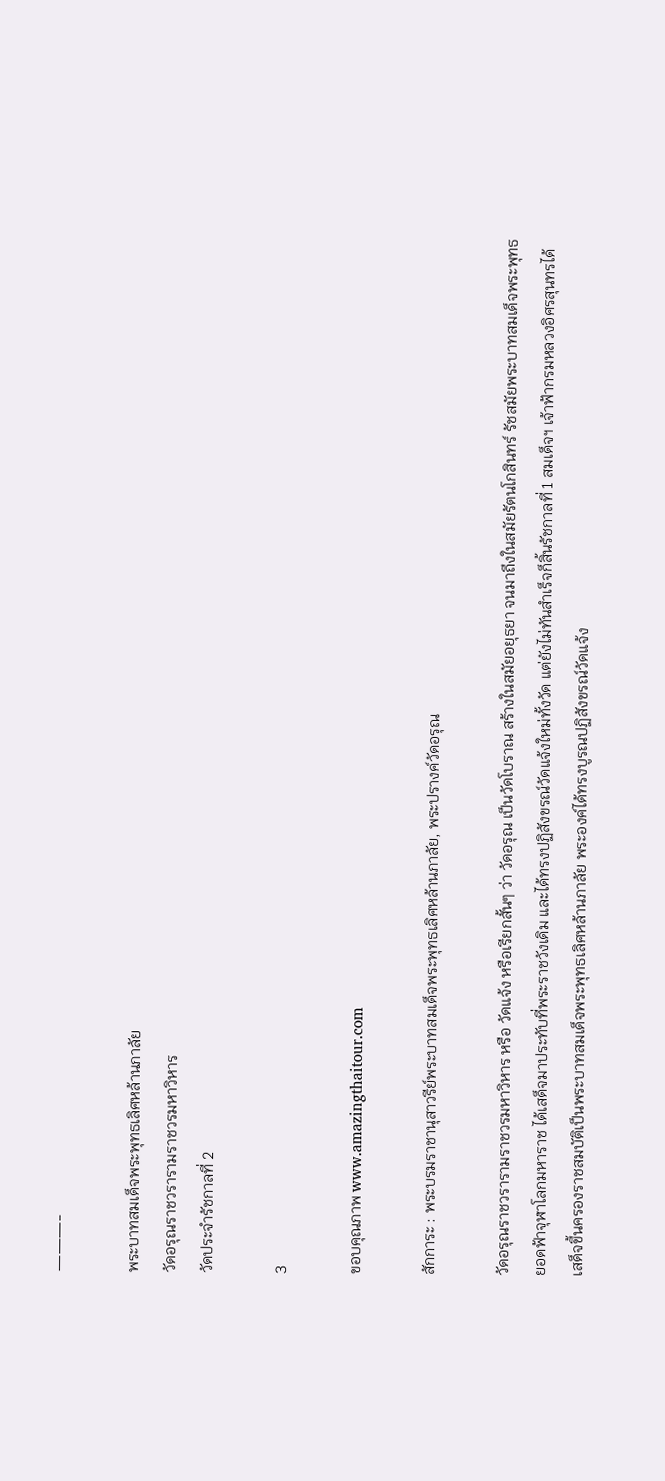———-

พระบาทสมเด็จพระพุทธเลิศหล้านภาลัย
วัดอรุณราชวรารามราชวรมหาวิหาร
วัดประจำรัชกาลที่ 2

3

ขอบคุณภาพ www.amazingthaitour.com

สักการะ : พระบรมราชานุสาวรีย์พระบาทสมเด็จพระพุทธเลิศหล้านภาลัย, พระปรางค์วัดอรุณ

วัดอรุณราชวรารามราชวรมหาวิหาร หรือ วัดแจ้ง หรือเรียกสั้นๆ ว่า วัดอรุณ เป็นวัดโบราณ สร้างในสมัยอยุธยา จนมาถึงในสมัยรัตนโกสินทร์ รัชสมัยพระบาทสมเด็จพระพุทธยอดฟ้าจุฬาโลกมหาราช ได้เสด็จมาประทับที่พระราชวังเดิม และได้ทรงปฏิสังขรณ์วัดแจ้งใหม่ทั้งวัด แต่ยังไม่ทันสำเร็จก็สิ้นรัชกาลที่ 1 สมเด็จฯ เจ้าฟ้ากรมหลวงอิศรสุนทรได้เสด็จขึ้นครองราชสมบัติเป็นพระบาทสมเด็จพระพุทธเลิศหล้านภาลัย พระองค์ได้ทรงบูรณปฏิสังขรณ์วัดแจ้ง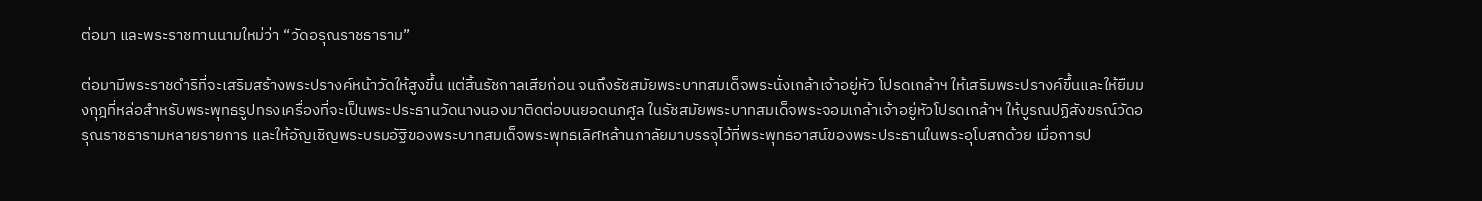ต่อมา และพระราชทานนามใหม่ว่า “วัดอรุณราชธาราม”

ต่อมามีพระราชดำริที่จะเสริมสร้างพระปรางค์หน้าวัดให้สูงขึ้น แต่สิ้นรัชกาลเสียก่อน จนถึงรัชสมัยพระบาทสมเด็จพระนั่งเกล้าเจ้าอยู่หัว โปรดเกล้าฯ ให้เสริมพระปรางค์ขึ้นและให้ยืมมงกุฎที่หล่อสำหรับพระพุทธรูปทรงเครื่องที่จะเป็นพระประธานวัดนางนองมาติดต่อบนยอดนภศูล ในรัชสมัยพระบาทสมเด็จพระจอมเกล้าเจ้าอยู่หัวโปรดเกล้าฯ ให้บูรณปฏิสังขรณ์วัดอรุณราชธารามหลายรายการ และให้อัญเชิญพระบรมอัฐิของพระบาทสมเด็จพระพุทธเลิศหล้านภาลัยมาบรรจุไว้ที่พระพุทธอาสน์ของพระประธานในพระอุโบสถด้วย เมื่อการป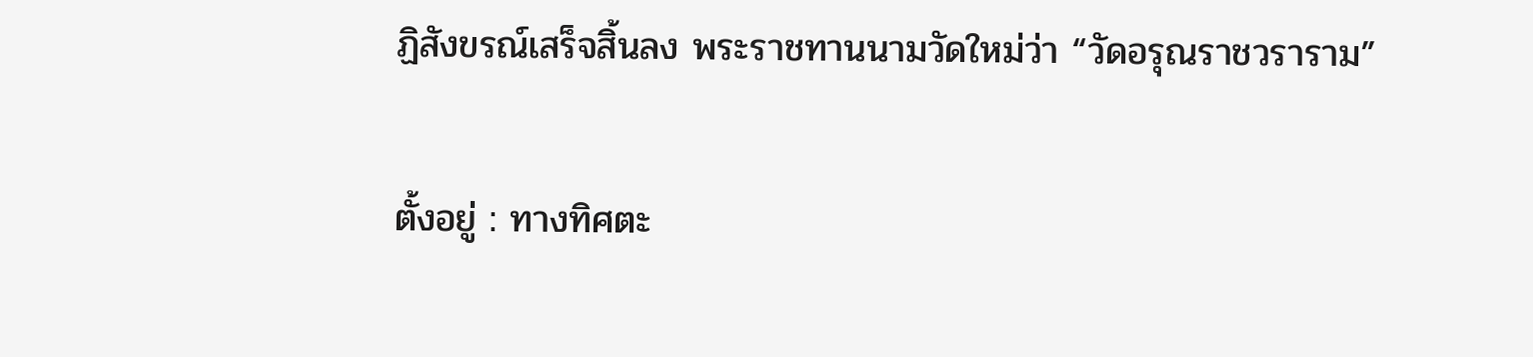ฏิสังขรณ์เสร็จสิ้นลง พระราชทานนามวัดใหม่ว่า “วัดอรุณราชวราราม”

ตั้งอยู่ : ทางทิศตะ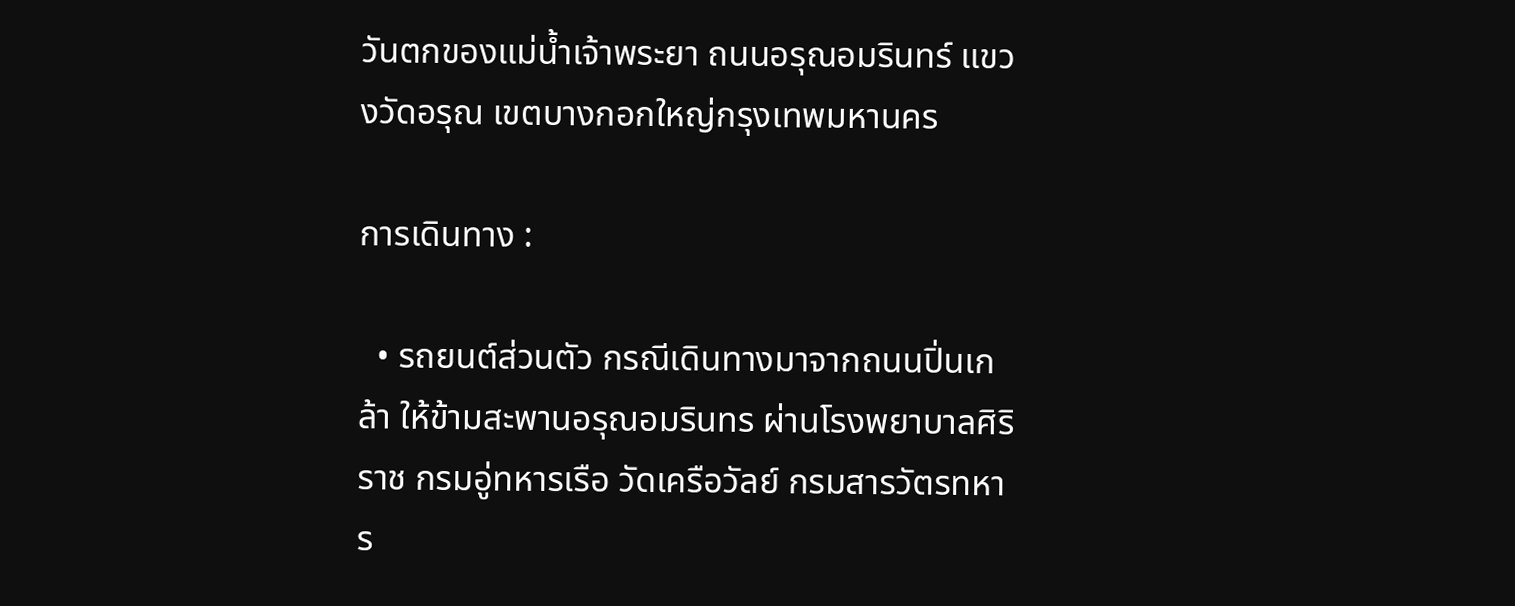วันตกของแม่น้ำเจ้าพระยา ถนนอรุณอมรินทร์ แขวงวัดอรุณ เขตบางกอกใหญ่กรุงเทพมหานคร

การเดินทาง :

  • รถยนต์ส่วนตัว กรณีเดินทางมาจากถนนปิ่นเกล้า ให้ข้ามสะพานอรุณอมรินทร ผ่านโรงพยาบาลศิริราช กรมอู่ทหารเรือ วัดเครือวัลย์ กรมสารวัตรทหาร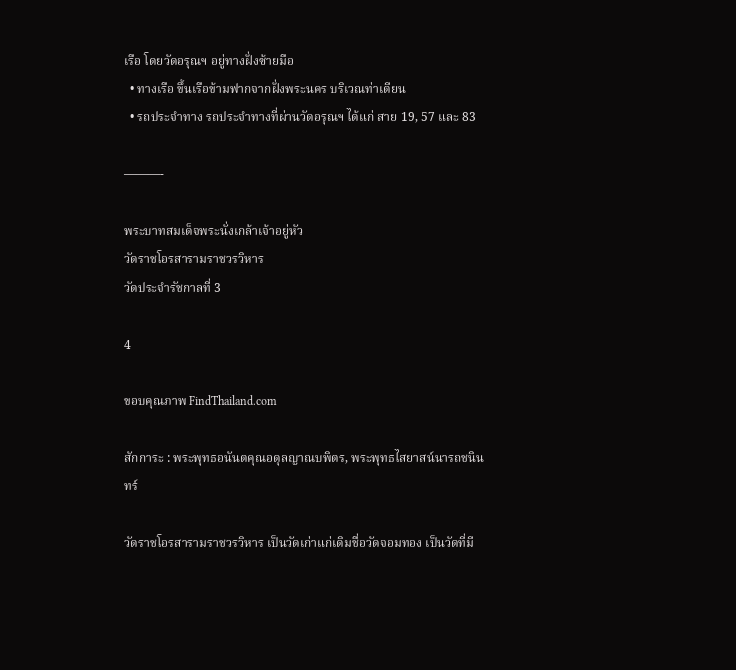เรือ โดยวัดอรุณฯ อยู่ทางฝั่งซ้ายมือ
  • ทางเรือ ขึ้นเรือข้ามฟากจากฝั่งพระนคร บริเวณท่าเตียน
  • รถประจำทาง รถประจำทางที่ผ่านวัดอรุณฯ ได้แก่ สาย 19, 57 และ 83

———-

พระบาทสมเด็จพระนั่งเกล้าเจ้าอยู่หัว
วัดราชโอรสารามราชวรวิหาร
วัดประจำรัชกาลที่ 3

4

ขอบคุณภาพ FindThailand.com

สักการะ : พระพุทธอนันตคุณอดุลญาณบพิตร, พระพุทธไสยาสน์นารถชนินทร์

วัดราชโอรสารามราชวรวิหาร เป็นวัดเก่าแก่เดิมชื่อวัดจอมทอง เป็นวัดที่มี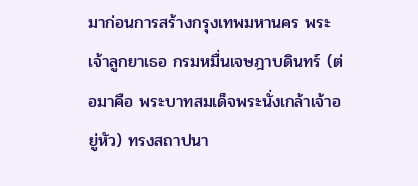มาก่อนการสร้างกรุงเทพมหานคร พระเจ้าลูกยาเธอ กรมหมื่นเจษฎาบดินทร์ (ต่อมาคือ พระบาทสมเด็จพระนั่งเกล้าเจ้าอยู่หัว) ทรงสถาปนา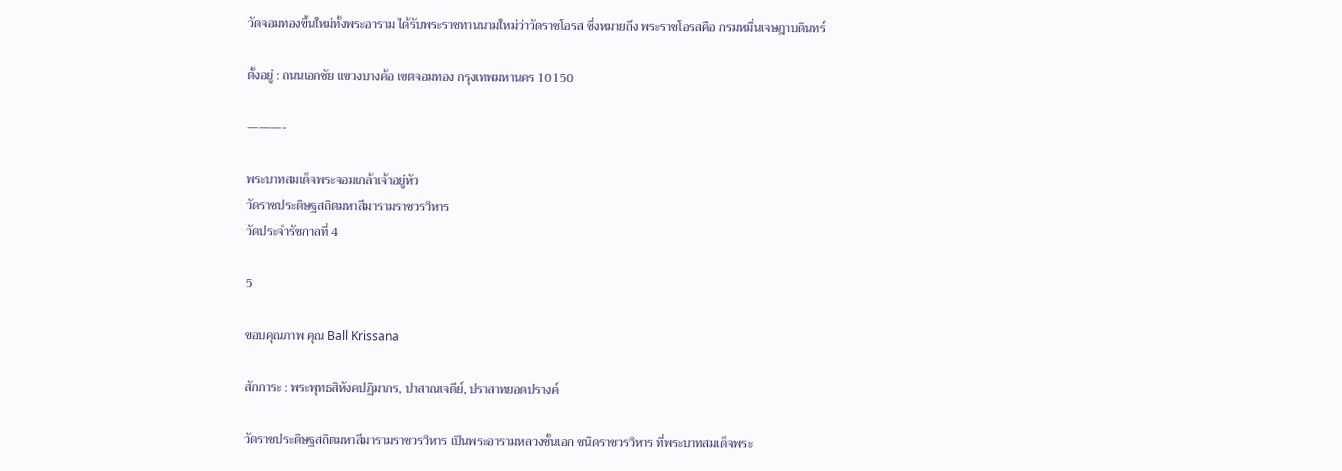วัดจอมทองขึ้นใหม่ทั้งพระอาราม ได้รับพระราชทานนามใหม่ว่าวัดราชโอรส ซึ่งหมายถึง พระราชโอรสคือ กรมหมื่นเจษฎาบดินทร์

ตั้งอยู่ : ถนนเอกชัย แขวงบางค้อ เขตจอมทอง กรุงเทพมหานคร 10150

———-

พระบาทสมเด็จพระจอมเกล้าเจ้าอยู่หัว
วัดราชประดิษฐสถิตมหาสีมารามราชวรวิหาร
วัดประจำรัชกาลที่ 4

5

ขอบคุณภาพ คุณ Ball Krissana

สักการะ : พระพุทธสิหังคปฏิมากร, ปาสาณเจดีย์, ปราสาทยอดปรางค์

วัดราชประดิษฐสถิตมหาสีมารามราชวรวิหาร เป็นพระอารามหลวงชั้นเอก ชนิดราชวรวิหาร ที่พระบาทสมเด็จพระ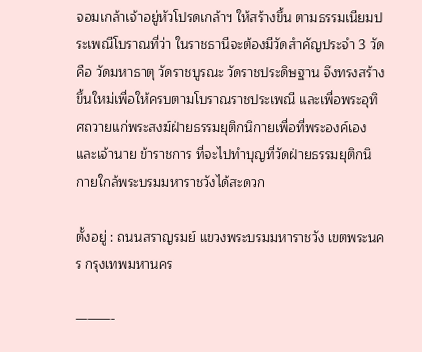จอมเกล้าเจ้าอยู่หัวโปรดเกล้าฯ ให้สร้างขึ้น ตามธรรมเนียมประเพณีโบราณที่ว่า ในราชธานีจะต้องมีวัดสำคัญประจำ 3 วัด คือ วัดมหาธาตุ วัดราชบูรณะ วัดราชประดิษฐาน จึงทรงสร้างขึ้นใหม่เพื่อให้ครบตามโบราณราชประเพณี และเพื่อพระอุทิศถวายแก่พระสงฆ์ฝ่ายธรรมยุติกนิกายเพื่อที่พระองค์เองและเจ้านาย ข้าราชการ ที่จะไปทำบุญที่วัดฝ่ายธรรมยุติกนิกายใกล้พระบรมมหาราชวังได้สะดวก

ตั้งอยู่ : ถนนสราญรมย์ แขวงพระบรมมหาราชวัง เขตพระนคร กรุงเทพมหานคร

———-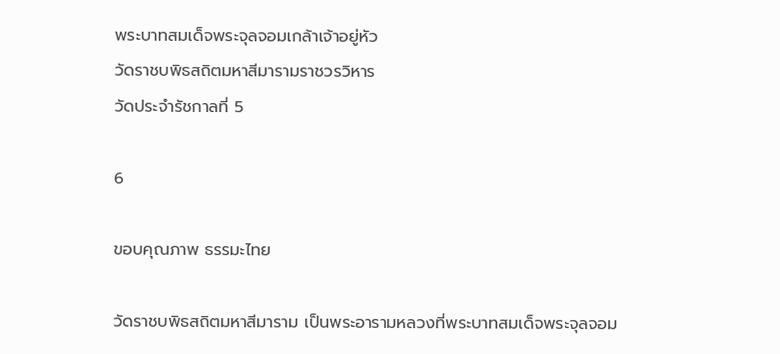พระบาทสมเด็จพระจุลจอมเกล้าเจ้าอยู่หัว
วัดราชบพิธสถิตมหาสีมารามราชวรวิหาร
วัดประจำรัชกาลที่ 5

6

ขอบคุณภาพ ธรรมะไทย

วัดราชบพิธสถิตมหาสีมาราม เป็นพระอารามหลวงที่พระบาทสมเด็จพระจุลจอม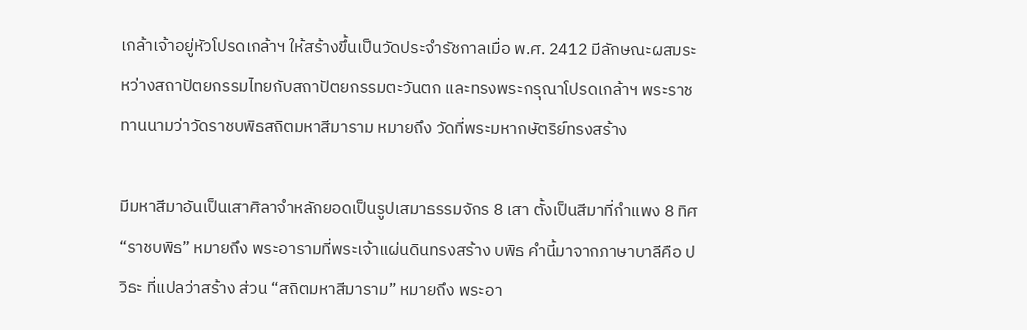เกล้าเจ้าอยู่หัวโปรดเกล้าฯ ให้สร้างขึ้นเป็นวัดประจำรัชกาลเมื่อ พ.ศ. 2412 มีลักษณะผสมระหว่างสถาปัตยกรรมไทยกับสถาปัตยกรรมตะวันตก และทรงพระกรุณาโปรดเกล้าฯ พระราชทานนามว่าวัดราชบพิธสถิตมหาสีมาราม หมายถึง วัดที่พระมหากษัตริย์ทรงสร้าง

มีมหาสีมาอันเป็นเสาศิลาจำหลักยอดเป็นรูปเสมาธรรมจักร 8 เสา ตั้งเป็นสีมาที่กำแพง 8 ทิศ “ราชบพิธ” หมายถึง พระอารามที่พระเจ้าแผ่นดินทรงสร้าง บพิธ คำนี้มาจากภาษาบาลีคือ ปวิธะ ที่แปลว่าสร้าง ส่วน “สถิตมหาสีมาราม” หมายถึง พระอา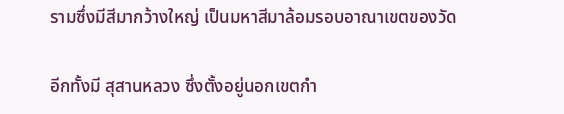รามซึ่งมีสีมากว้างใหญ่ เป็นมหาสีมาล้อมรอบอาณาเขตของวัด

อีกทั้งมี สุสานหลวง ซึ่งตั้งอยู่นอกเขตกำ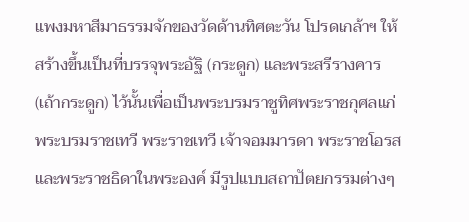แพงมหาสีมาธรรมจักของวัดด้านทิศตะวัน โปรดเกล้าฯ ให้สร้างขึ้นเป็นที่บรรจุพระอัฐิ (กระดูก) และพระสรีรางคาร (เถ้ากระดูก) ไว้นั้นเพื่อเป็นพระบรมราชูทิศพระราชกุศลแก่พระบรมราชเทวี พระราชเทวี เจ้าจอมมารดา พระราชโอรสและพระราชธิดาในพระองค์ มีรูปแบบสถาปัตยกรรมต่างๆ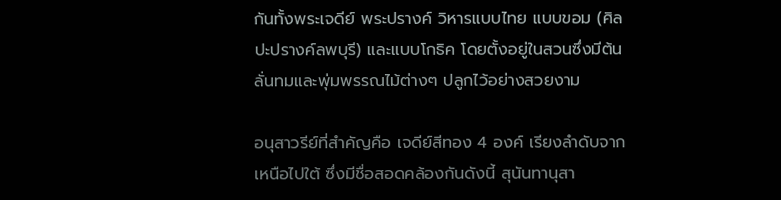กันทั้งพระเจดีย์ พระปรางค์ วิหารแบบไทย แบบขอม (ศิลปะปรางค์ลพบุรี) และแบบโกธิค โดยตั้งอยู่ในสวนซึ่งมีต้นลั่นทมและพุ่มพรรณไม้ต่างๆ ปลูกไว้อย่างสวยงาม

อนุสาวรีย์ที่สำคัญคือ เจดีย์สีทอง 4 องค์ เรียงลำดับจากเหนือไปใต้ ซึ่งมีชื่อสอดคล้องกันดังนี้ สุนันทานุสา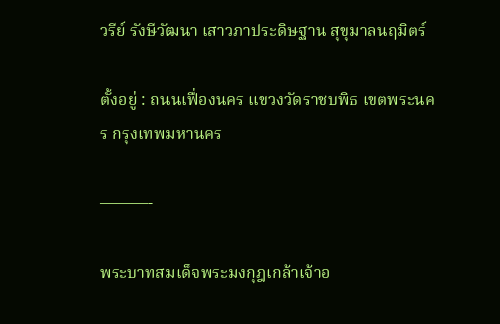วรีย์ รังษีวัฒนา เสาวภาประดิษฐาน สุขุมาลนฤมิตร์

ตั้งอยู่ : ถนนเฟื่องนคร แขวงวัดราชบพิธ เขตพระนคร กรุงเทพมหานคร

———-

พระบาทสมเด็จพระมงกุฎเกล้าเจ้าอ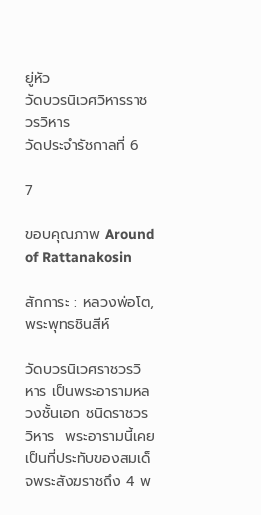ยู่หัว
วัดบวรนิเวศวิหารราชวรวิหาร
วัดประจำรัชกาลที่ 6

7

ขอบคุณภาพ Around of Rattanakosin

สักการะ : หลวงพ่อโต, พระพุทธชินสีห์

วัดบวรนิเวศราชวรวิหาร เป็นพระอารามหลวงชั้นเอก ชนิดราชวรวิหาร  พระอารามนี้เคยเป็นที่ประทับของสมเด็จพระสังฆราชถึง 4 พ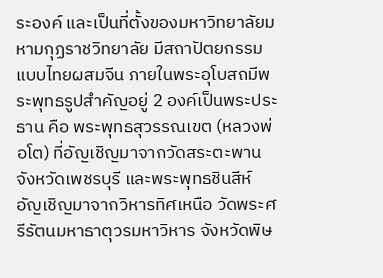ระองค์ และเป็นที่ตั้งของมหาวิทยาลัยมหามกุฏราชวิทยาลัย มีสถาปัตยกรรมแบบไทยผสมจีน ภายในพระอุโบสถมีพระพุทธรูปสำคัญอยู่ 2 องค์เป็นพระประธาน คือ พระพุทธสุวรรณเขต (หลวงพ่อโต) ที่อัญเชิญมาจากวัดสระตะพาน จังหวัดเพชรบุรี และพระพุทธชินสีห์ อัญเชิญมาจากวิหารทิศเหนือ วัดพระศรีรัตนมหาธาตุวรมหาวิหาร จังหวัดพิษ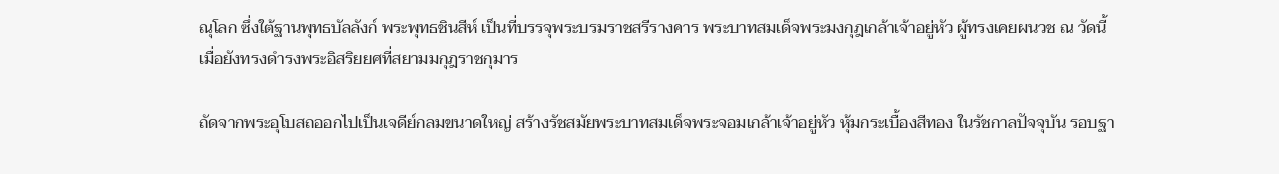ณุโลก ซึ่งใต้ฐานพุทธบัลลังก์ พระพุทธชินสีห์ เป็นที่บรรจุพระบรมราชสรีรางคาร พระบาทสมเด็จพระมงกุฎเกล้าเจ้าอยู่หัว ผู้ทรงเคยผนวช ณ วัดนี้เมื่อยังทรงดำรงพระอิสริยยศที่สยามมกุฎราชกุมาร

ถัดจากพระอุโบสถออกไปเป็นเจดีย์กลมขนาดใหญ่ สร้างรัชสมัยพระบาทสมเด็จพระจอมเกล้าเจ้าอยู่หัว หุ้มกระเบื้องสีทอง ในรัชกาลปัจจุบัน รอบฐา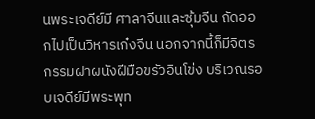นพระเจดีย์มี ศาลาจีนและซุ้มจีน ถัดออกไปเป็นวิหารเก๋งจีน นอกจากนี้ก็มีจิตรกรรมฝาผนังฝีมือขรัวอินโข่ง บริเวณรอบเจดีย์มีพระพุท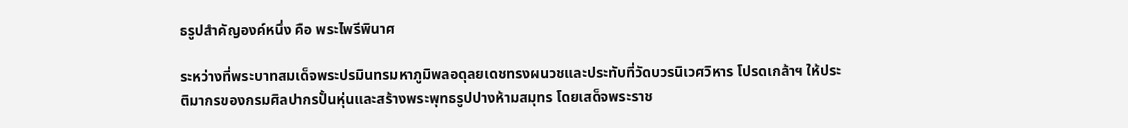ธรูปสำคัญองค์หนึ่ง คือ พระไพรีพินาศ

ระหว่างที่พระบาทสมเด็จพระปรมินทรมหาภูมิพลอดุลยเดชทรงผนวชและประทับที่วัดบวรนิเวศวิหาร โปรดเกล้าฯ ให้ประติมากรของกรมศิลปากรปั้นหุ่นและสร้างพระพุทธรูปปางห้ามสมุทร โดยเสด็จพระราช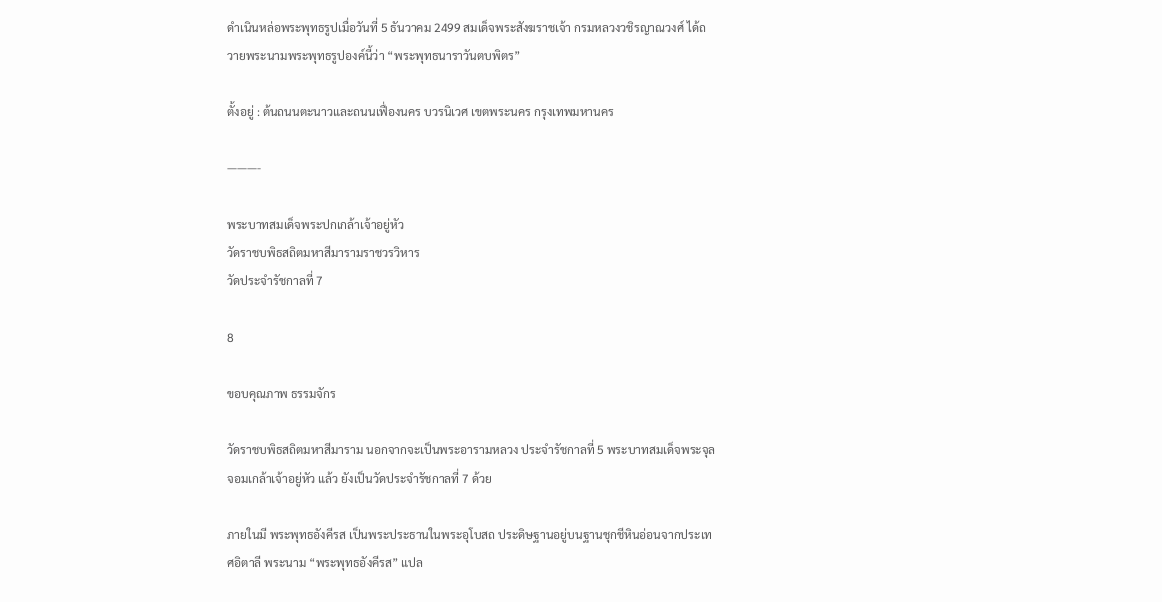ดำเนินหล่อพระพุทธรูปเมื่อวันที่ 5 ธันวาคม 2499 สมเด็จพระสังฆราชเจ้า กรมหลวงวชิรญาณวงศ์ ได้ถวายพระนามพระพุทธรูปองค์นี้ว่า “พระพุทธนาราวันตบพิตร”

ตั้งอยู่ : ต้นถนนตะนาวและถนนเฟื่องนคร บวรนิเวศ เขตพระนคร กรุงเทพมหานคร

———-

พระบาทสมเด็จพระปกเกล้าเจ้าอยู่หัว
วัดราชบพิธสถิตมหาสีมารามราชวรวิหาร
วัดประจำรัชกาลที่ 7

8

ขอบคุณภาพ ธรรมจักร

วัดราชบพิธสถิตมหาสีมาราม นอกจากจะเป็นพระอารามหลวง ประจำรัชกาลที่ 5 พระบาทสมเด็จพระจุลจอมเกล้าเจ้าอยู่หัว แล้ว ยังเป็นวัดประจำรัชกาลที่ 7 ด้วย

ภายในมี พระพุทธอังคีรส เป็นพระประธานในพระอุโบสถ ประดิษฐานอยู่บนฐานชุกชีหินอ่อนจากประเทศอิตาลี พระนาม “พระพุทธอังคีรส” แปล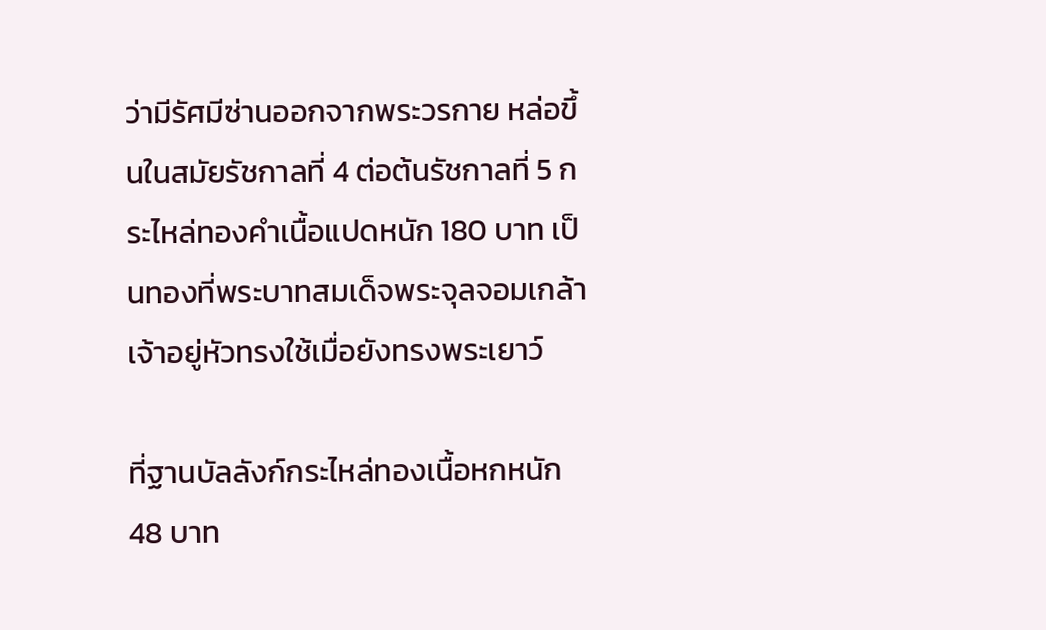ว่ามีรัศมีซ่านออกจากพระวรกาย หล่อขึ้นในสมัยรัชกาลที่ 4 ต่อต้นรัชกาลที่ 5 กระไหล่ทองคำเนื้อแปดหนัก 180 บาท เป็นทองที่พระบาทสมเด็จพระจุลจอมเกล้าเจ้าอยู่หัวทรงใช้เมื่อยังทรงพระเยาว์

ที่ฐานบัลลังก์กระไหล่ทองเนื้อหกหนัก 48 บาท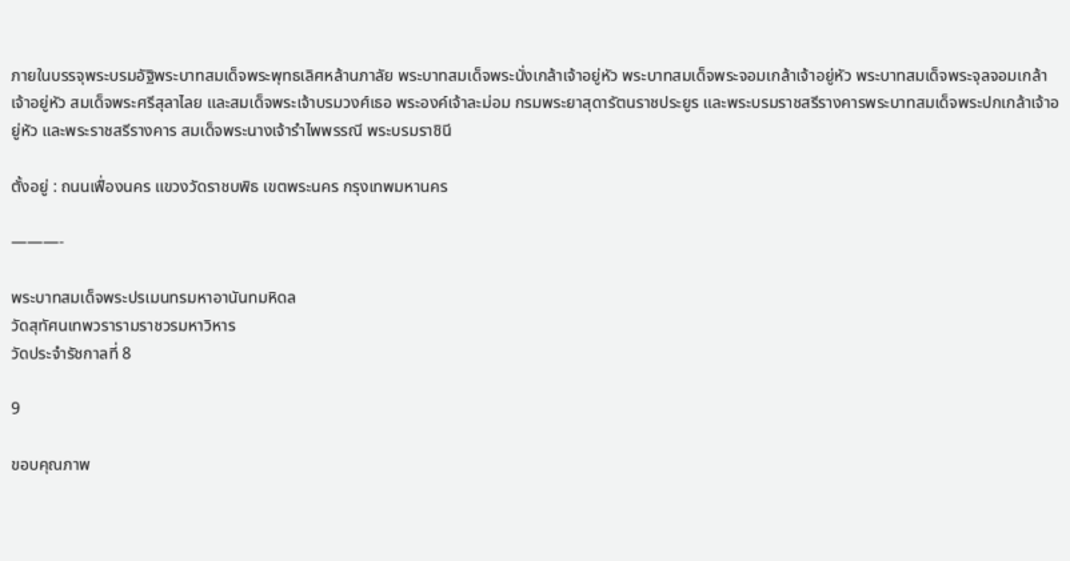ภายในบรรจุพระบรมอัฐิพระบาทสมเด็จพระพุทธเลิศหล้านภาลัย พระบาทสมเด็จพระนั่งเกล้าเจ้าอยู่หัว พระบาทสมเด็จพระจอมเกล้าเจ้าอยู่หัว พระบาทสมเด็จพระจุลจอมเกล้าเจ้าอยู่หัว สมเด็จพระศรีสุลาไลย และสมเด็จพระเจ้าบรมวงศ์เธอ พระองค์เจ้าละม่อม กรมพระยาสุดารัตนราชประยูร และพระบรมราชสรีรางคารพระบาทสมเด็จพระปกเกล้าเจ้าอยู่หัว และพระราชสรีรางคาร สมเด็จพระนางเจ้ารำไพพรรณี พระบรมราชินี

ตั้งอยู่ : ถนนเฟื่องนคร แขวงวัดราชบพิธ เขตพระนคร กรุงเทพมหานคร

———-

พระบาทสมเด็จพระปรเมนทรมหาอานันทมหิดล
วัดสุทัศนเทพวรารามราชวรมหาวิหาร
วัดประจำรัชกาลที่ 8

9

ขอบคุณภาพ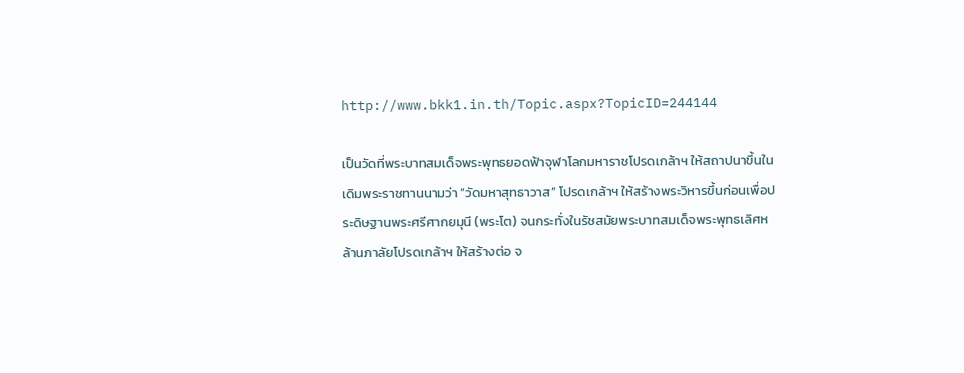http://www.bkk1.in.th/Topic.aspx?TopicID=244144

เป็นวัดที่พระบาทสมเด็จพระพุทธยอดฟ้าจุฬาโลกมหาราชโปรดเกล้าฯ ให้สถาปนาขึ้นใน เดิมพระราชทานนามว่า “วัดมหาสุทธาวาส” โปรดเกล้าฯ ให้สร้างพระวิหารขึ้นก่อนเพื่อประดิษฐานพระศรีศากยมุนี (พระโต) จนกระทั่งในรัชสมัยพระบาทสมเด็จพระพุทธเลิศหล้านภาลัยโปรดเกล้าฯ ให้สร้างต่อ จ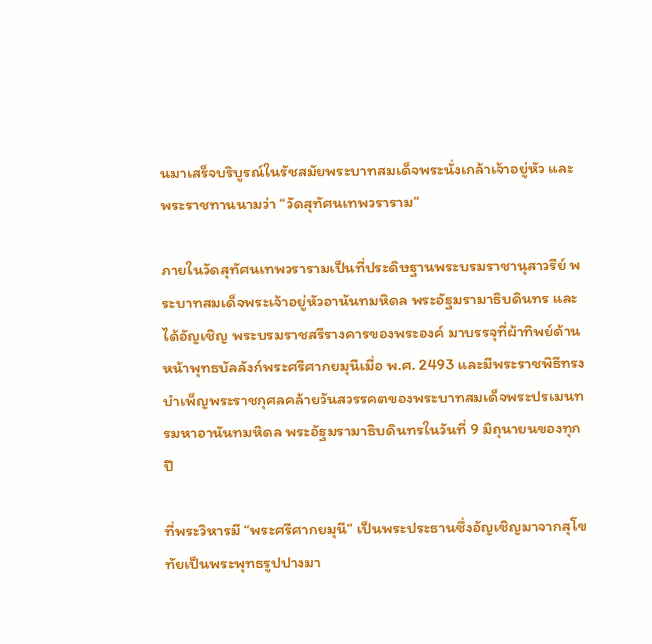นมาเสร็จบริบูรณ์ในรัชสมัยพระบาทสมเด็จพระนั่งเกล้าเจ้าอยู่หัว และพระราชทานนามว่า “วัดสุทัศนเทพวราราม”

ภายในวัดสุทัศนเทพวรารามเป็นที่ประดิษฐานพระบรมราชานุสาวรีย์ พระบาทสมเด็จพระเจ้าอยู่หัวอานันทมหิดล พระอัฐมรามาธิบดินทร และได้อัญเชิญ พระบรมราชสรีรางคารของพระองค์ มาบรรจุที่ผ้าทิพย์ด้านหน้าพุทธบัลลังก์พระศรีศากยมุนีเมื่อ พ.ศ. 2493 และมีพระราชพิธีทรงบำเพ็ญพระราชกุศลคล้ายวันสวรรคตของพระบาทสมเด็จพระปรเมนทรมหาอานันทมหิดล พระอัฐมรามาธิบดินทรในวันที่ 9 มิถุนายนของทุกปี

ที่พระวิหารมี “พระศรีศากยมุนี” เป็นพระประธานซึ่งอัญเชิญมาจากสุโขทัยเป็นพระพุทธรูปปางมา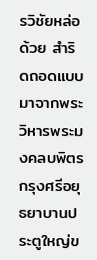รวิชัยหล่อด้วย สำริดถอดแบบมาจากพระวิหารพระมงคลบพิตร กรุงศรีอยุธยาบานประตูใหญ่ข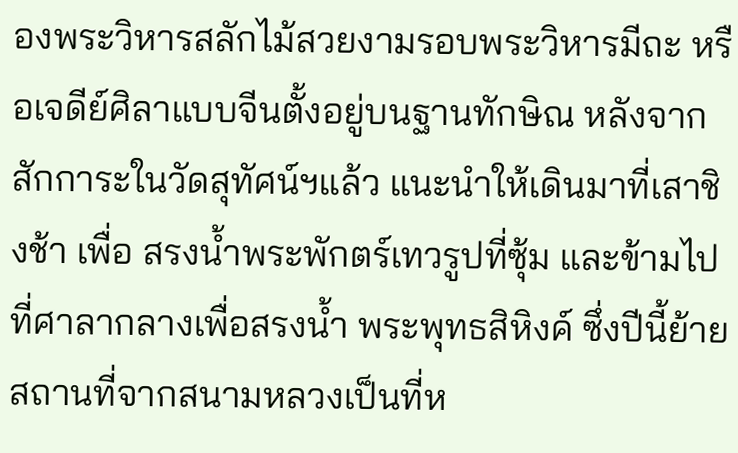องพระวิหารสลักไม้สวยงามรอบพระวิหารมีถะ หรือเจดีย์ศิลาแบบจีนตั้งอยู่บนฐานทักษิณ หลังจากสักการะในวัดสุทัศน์ฯแล้ว แนะนำให้เดินมาที่เสาชิงช้า เพื่อ สรงน้ำพระพักตร์เทวรูปที่ซุ้ม และข้ามไปที่ศาลากลางเพื่อสรงน้ำ พระพุทธสิหิงค์ ซึ่งปีนี้ย้ายสถานที่จากสนามหลวงเป็นที่ห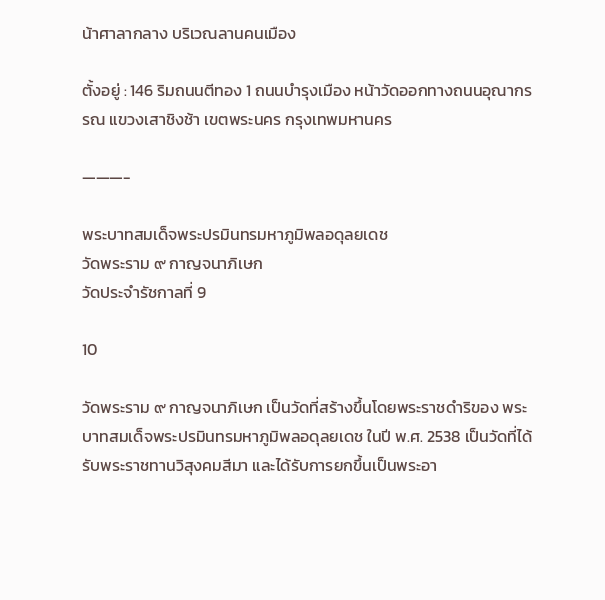น้าศาลากลาง บริเวณลานคนเมือง

ตั้งอยู่ : 146 ริมถนนตีทอง 1 ถนนบำรุงเมือง หน้าวัดออกทางถนนอุณากรรณ แขวงเสาชิงช้า เขตพระนคร กรุงเทพมหานคร

———-

พระบาทสมเด็จพระปรมินทรมหาภูมิพลอดุลยเดช
วัดพระราม ๙ กาญจนาภิเษก
วัดประจำรัชกาลที่ 9

10

วัดพระราม ๙ กาญจนาภิเษก เป็นวัดที่สร้างขึ้นโดยพระราชดำริของ พระบาทสมเด็จพระปรมินทรมหาภูมิพลอดุลยเดช ในปี พ.ศ. 2538 เป็นวัดที่ได้รับพระราชทานวิสุงคมสีมา และได้รับการยกขึ้นเป็นพระอา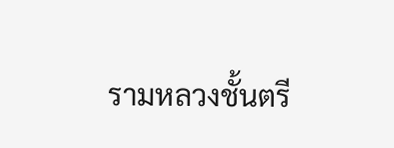รามหลวงชั้นตรี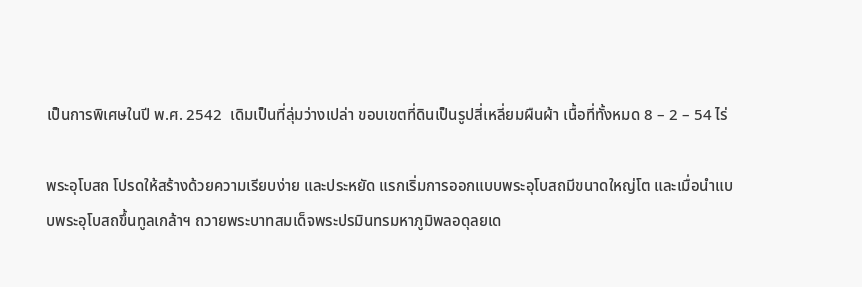เป็นการพิเศษในปี พ.ศ. 2542  เดิมเป็นที่ลุ่มว่างเปล่า ขอบเขตที่ดินเป็นรูปสี่เหลี่ยมผืนผ้า เนื้อที่ทั้งหมด 8 – 2 – 54 ไร่

พระอุโบสถ โปรดให้สร้างด้วยความเรียบง่าย และประหยัด แรกเริ่มการออกแบบพระอุโบสถมีขนาดใหญ่โต และเมื่อนำแบบพระอุโบสถขึ้นทูลเกล้าฯ ถวายพระบาทสมเด็จพระปรมินทรมหาภูมิพลอดุลยเด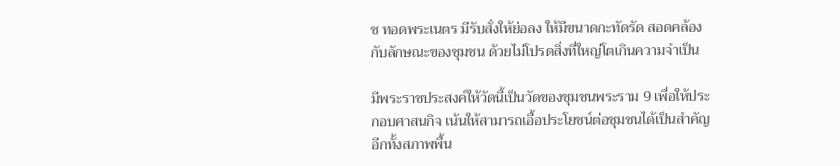ช ทอดพระเนตร มีรับสั่งให้ย่อลง ให้มีขนาดกะทัดรัด สอดคล้องกับลักษณะของชุมชน ด้วยไม่โปรดสิ่งที่ใหญ่โตเกินความจำเป็น

มีพระราชประสงค์ให้วัดนี้เป็นวัดของชุมชนพระราม 9 เพื่อให้ประกอบศาสนกิจ เน้นให้สามารถเอื้อประโยชน์ต่อชุมชนได้เป็นสำคัญ อีกทั้งสภาพพื้น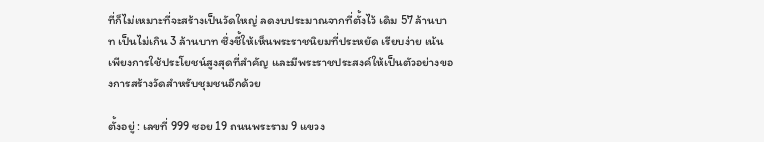ที่ก็ไม่เหมาะที่จะสร้างเป็นวัดใหญ่ ลดงบประมาณจากที่ตั้งไว้ เดิม 57 ล้านบาท เป็นไม่เกิน 3 ล้านบาท ซึ่งชี้ให้เห็นพระราชนิยมที่ประหยัด เรียบง่าย เน้นเพียงการใช้ประโยชน์สูงสุดที่สำคัญ และมีพระราชประสงค์ให้เป็นตัวอย่างของการสร้างวัดสำหรับชุมชนอีกด้วย

ตั้งอยู่ : เลขที่ 999 ซอย 19 ถนนพระราม 9 แขวง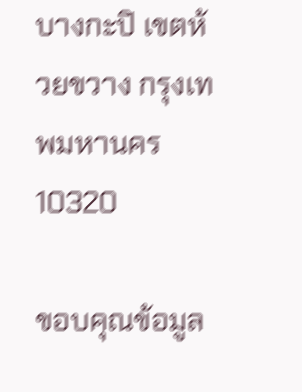บางกะปิ เขตห้วยขวาง กรุงเทพมหานคร 10320

ขอบคุณข้อมูล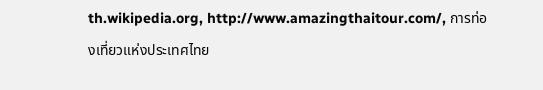th.wikipedia.org, http://www.amazingthaitour.com/, การท่องเที่ยวแห่งประเทศไทย